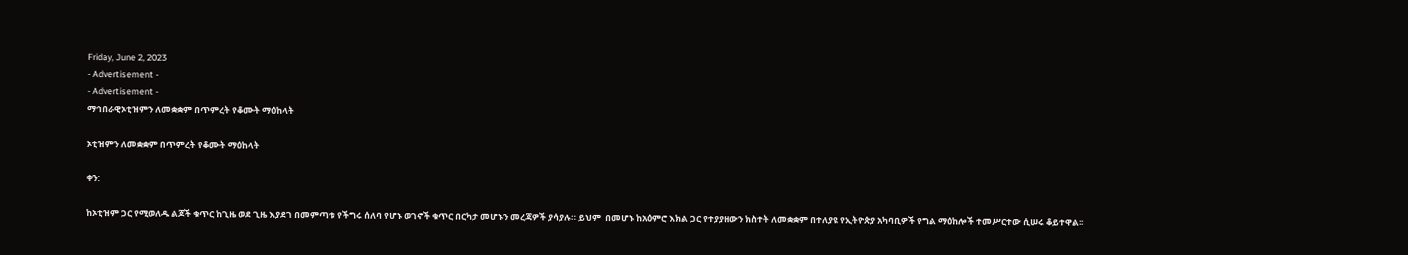Friday, June 2, 2023
- Advertisement -
- Advertisement -
ማኅበራዊኦቲዝምን ለመቋቋም በጥምረት የቆሙት ማዕከላት

ኦቲዝምን ለመቋቋም በጥምረት የቆሙት ማዕከላት

ቀን:

ከኦቲዝም ጋር የሚወለዱ ልጆች ቁጥር ከጊዜ ወደ ጊዜ እያደገ በመምጣቱ የችግሩ ሰለባ የሆኑ ወገኖች ቁጥር በርካታ መሆኑን መረጃዎች ያሳያሉ። ይህም  በመሆኑ ከአዕምሮ እክል ጋር የተያያዘውን ክስተት ለመቋቋም በተለያዩ የኢትዮጵያ አካባቢዎች የግል ማዕከሎች ተመሥርተው ሲሠሩ ቆይተዋል፡፡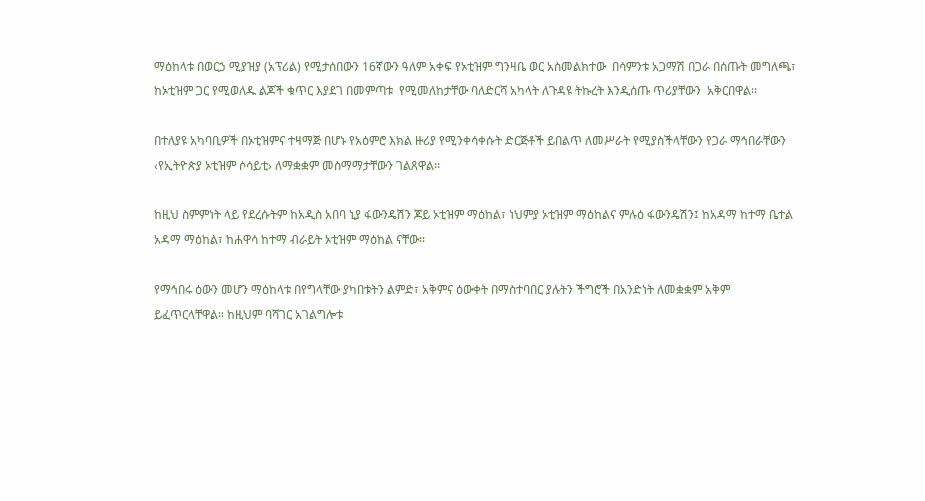ማዕከላቱ በወርኃ ሚያዝያ (አፕሪል) የሚታሰበውን 16ኛውን ዓለም አቀፍ የኦቲዝም ግንዛቤ ወር አስመልክተው  በሳምንቱ አጋማሽ በጋራ በሰጡት መግለጫ፣ ከኦቲዝም ጋር የሚወለዱ ልጆች ቁጥር እያደገ በመምጣቱ  የሚመለከታቸው ባለድርሻ አካላት ለጉዳዩ ትኩረት እንዲሰጡ ጥሪያቸውን  አቅርበዋል፡፡

በተለያዩ አካባቢዎች በኦቲዝምና ተዛማጅ በሆኑ የአዕምሮ እክል ዙሪያ የሚንቀሳቀሱት ድርጅቶች ይበልጥ ለመሥራት የሚያስችላቸውን የጋራ ማኅበራቸውን ‹የኢትዮጵያ ኦቲዝም ሶሳይቲ› ለማቋቋም መስማማታቸውን ገልጸዋል፡፡

ከዚህ ስምምነት ላይ የደረሱትም ከአዲስ አበባ ኒያ ፋውንዴሽን ጆይ ኦቲዝም ማዕከል፣ ነህምያ ኦቲዝም ማዕከልና ምሉዕ ፋውንዴሽን፤ ከአዳማ ከተማ ቤተል አዳማ ማዕከል፣ ከሐዋሳ ከተማ ብራይት ኦቲዝም ማዕከል ናቸው፡፡

የማኅበሩ ዕውን መሆን ማዕከላቱ በየግላቸው ያካበቱትን ልምድ፣ አቅምና ዕውቀት በማስተባበር ያሉትን ችግሮች በአንድነት ለመቋቋም አቅም ይፈጥርላቸዋል። ከዚህም ባሻገር አገልግሎቱ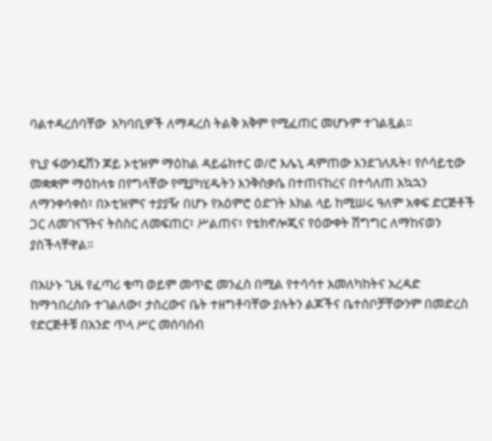ባልተዳረሰባቸው  አካባቢዎች ለማዳረስ ትልቅ አቅም የሚፈጠር መሆኑም ተገልጿል።

የኒያ ፋውንዴሽን ጆይ ኦቲዝም ማዕከል ዳይሬክተር ወ/ሮ እሌኒ ዳምጠው እንደገለጹት፣ የሶሳይቲው መቋቋም ማዕከላቱ በየግላቸው የሚያካሂዱትን እንቅስቃሴ በተጠናከረና በተሳለጠ አኳኋን ለማንቀሳቀስ፣ በኦቲዝምና ተያያዥ በሆኑ የአዕምሮ ዕድገት እክል ላይ ከሚሠሩ ዓለም አቀፍ ድርጅቶች ጋር ለመገናኘትና ትስስር ለመፍጠር፣ ሥልጠና፣ የቴክኖሎጂና የዕውቀት ሽግግር ለማከናወን ያስችላቸዋል፡፡

በአሁኑ ጊዜ የፈጣሪ ቁጣ ወይም መጥፎ መንፈስ በሚል የተሳሳተ አመለካከትና አረዳድ ከማኅበረሰቡ ተገልለው፣ ታስረውና ቤት ተዘግቶባቸው ያሉትን ልጆችና ቤተሰቦቻቸውንም በመድረስ የድርጅቶቹ በአንድ ጥላ ሥር መሰባሰብ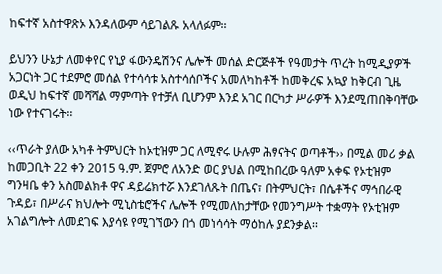ከፍተኛ አስተዋጽኦ እንዳለውም ሳይገልጹ አላለፉም፡፡

ይህንን ሁኔታ ለመቀየር የኒያ ፋውንዴሽንና ሌሎች መሰል ድርጅቶች የዓመታት ጥረት ከሚዲያዎች አጋርነት ጋር ተደምሮ መሰል የተሳሳቱ አስተሳሰቦችና አመለካከቶች ከመቅረፍ አኳያ ከቅርብ ጊዜ ወዲህ ከፍተኛ መሻሻል ማምጣት የተቻለ ቢሆንም እንደ አገር በርካታ ሥራዎች እንደሚጠበቅባቸው ነው የተናገሩት፡፡

‹‹ጥራት ያለው አካቶ ትምህርት ከኦቲዝም ጋር ለሚኖሩ ሁሉም ሕፃናትና ወጣቶች›› በሚል መሪ ቃል ከመጋቢት 22 ቀን 2015 ዓ.ም. ጀምሮ ለአንድ ወር ያህል በሚከበረው ዓለም አቀፍ የኦቲዝም ግንዛቤ ቀን አስመልክቶ ዋና ዳይሬክተሯ እንደገለጹት በጤና፣ በትምህርት፣ በሴቶችና ማኅበራዊ ጉዳይ፣ በሥራና ክህሎት ሚኒስቴሮችና ሌሎች የሚመለከታቸው የመንግሥት ተቋማት የኦቲዝም አገልግሎት ለመደገፍ እያሳዩ የሚገኘውን በጎ መነሳሳት ማዕከሉ ያደንቃል፡፡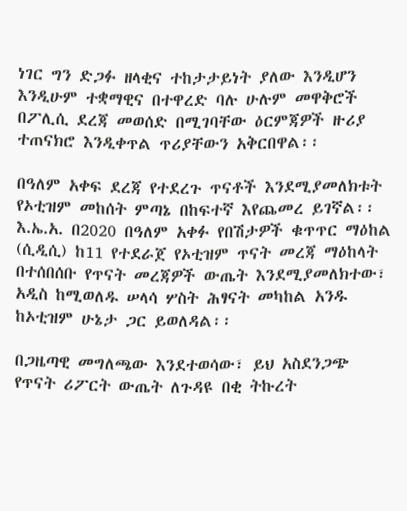ነገር ግን ድጋፉ ዘላቂና ተከታታይነት ያለው እንዲሆን እንዲሁም ተቋማዊና በተዋረድ ባሉ ሁሉም መዋቅሮች በፖሊሲ ደረጃ መወሰድ በሚገባቸው ዕርምጃዎች ዙሪያ ተጠናክሮ እንዲቀጥል ጥሪያቸውን አቅርበዋል፡፡

በዓለም አቀፍ ደረጃ የተደረጉ ጥናቶች እንደሚያመለክቱት የኦቲዝም መከሰት ምጣኔ በከፍተኛ እየጨመረ ይገኛል፡፡ እ.ኤ.አ. በ2020 በዓለም አቀፉ የበሽታዎች ቁጥጥር ማዕከል (ሲዲሲ) ከ11 የተደራጀ የኦቲዝም ጥናት መረጃ ማዕከላት በተሰበሰቡ የጥናት መረጃዎች ውጤት እንደሚያመለክተው፣ አዲስ ከሚወለዱ ሠላሳ ሦስት ሕፃናት መካከል አንዱ ከኦቲዝም ሁኔታ ጋር ይወለዳል፡፡

በጋዜጣዊ መግለጫው እንደተወሳው፣ ይህ አስደንጋጭ የጥናት ሪፖርት ውጤት ለጉዳዩ በቂ ትኩረት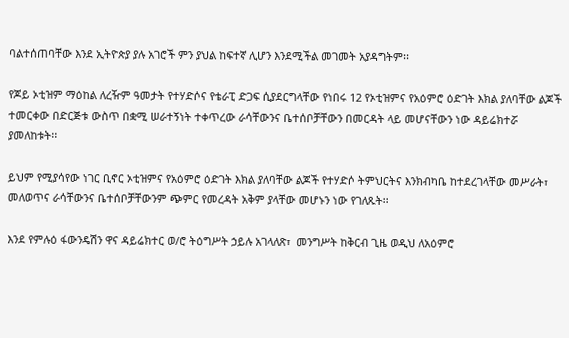ባልተሰጠባቸው እንደ ኢትዮጵያ ያሉ አገሮች ምን ያህል ከፍተኛ ሊሆን እንደሚችል መገመት አያዳግትም፡፡

የጆይ ኦቲዝም ማዕከል ለረዥም ዓመታት የተሃድሶና የቴራፒ ድጋፍ ሲያደርግላቸው የነበሩ 12 የኦቲዝምና የአዕምሮ ዕድገት እክል ያለባቸው ልጆች ተመርቀው በድርጅቱ ውስጥ በቋሚ ሠራተኝነት ተቀጥረው ራሳቸውንና ቤተሰቦቻቸውን በመርዳት ላይ መሆናቸውን ነው ዳይሬክተሯ ያመለከቱት፡፡

ይህም የሚያሳየው ነገር ቢኖር ኦቲዝምና የአዕምሮ ዕድገት እክል ያለባቸው ልጆች የተሃድሶ ትምህርትና እንክብካቤ ከተደረገላቸው መሥራት፣ መለወጥና ራሳቸውንና ቤተሰቦቻቸውንም ጭምር የመረዳት አቅም ያላቸው መሆኑን ነው የገለጹት፡፡

እንደ የምሉዕ ፋውንዴሽን ዋና ዳይሬክተር ወ/ሮ ትዕግሥት ኃይሉ አገላለጽ፣  መንግሥት ከቅርብ ጊዜ ወዲህ ለአዕምሮ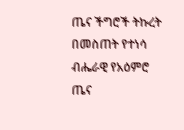ጤና ችግሮች ትኩረት በመስጠት የተነሳ ብሔራዊ የአዕምሮ ጤና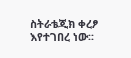ስትራቴጂክ ቀረፆ እየተገበረ ነው፡፡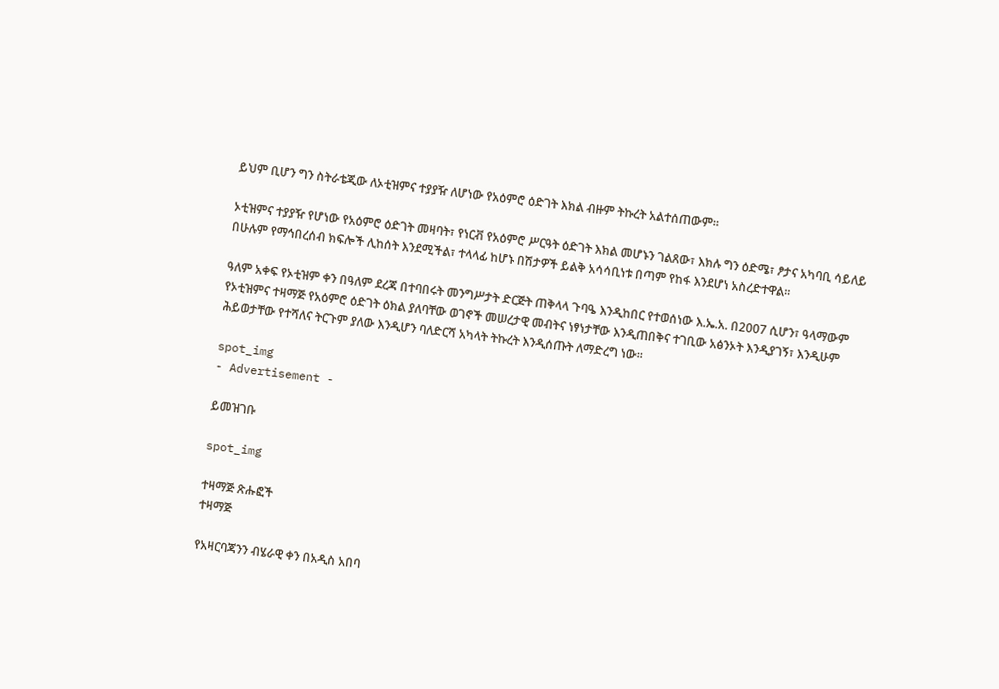ይህም ቢሆን ግን ስትራቴጂው ለኦቲዝምና ተያያዥ ለሆነው የአዕምሮ ዕድገት እክል ብዙም ትኩረት አልተሰጠውም፡፡

ኦቲዝምና ተያያዥ የሆነው የአዕምሮ ዕድገት መዛባት፣ የነርቭ የአዕምሮ ሥርዓት ዕድገት እክል መሆኑን ገልጸው፣ እክሉ ግን ዕድሜ፣ ፆታና አካባቢ ሳይለይ በሁሉም የማኅበረሰብ ክፍሎች ሊከሰት እንደሚችል፣ ተላላፊ ከሆኑ በሽታዎች ይልቅ አሳሳቢነቱ በጣም የከፋ እንደሆነ አስረድተዋል፡፡

ዓለም አቀፍ የኦቲዝም ቀን በዓለም ደረጃ በተባበሩት መንግሥታት ድርጅት ጠቅላላ ጉባዔ እንዲከበር የተወሰነው እ.ኤ.አ. በ2007 ሲሆን፣ ዓላማውም የኦቲዝምና ተዛማጅ የአዕምሮ ዕድገት ዕክል ያለባቸው ወገኖች መሠረታዊ መብትና ነፃነታቸው እንዲጠበቅና ተገቢው አፅንኦት እንዲያገኝ፣ እንዲሁም ሕይወታቸው የተሻለና ትርጉም ያለው እንዲሆን ባለድርሻ አካላት ትኩረት እንዲሰጡት ለማድረግ ነው፡፡

spot_img
- Advertisement -

ይመዝገቡ

spot_img

ተዛማጅ ጽሑፎች
ተዛማጅ

የአዛርባጃንን ብሄራዊ ቀን በአዲስ አበባ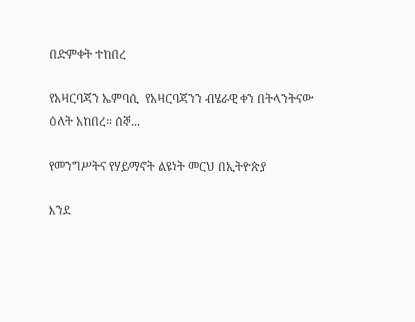በድምቀት ተከበረ

የአዛርባጃን ኤምባሲ  የአዛርባጃንን ብሄራዊ ቀን በትላንትናው ዕለት አከበረ። ሰኞ...

የመንግሥትና የሃይማኖት ልዩነት መርህ በኢትዮጵያ

እንደ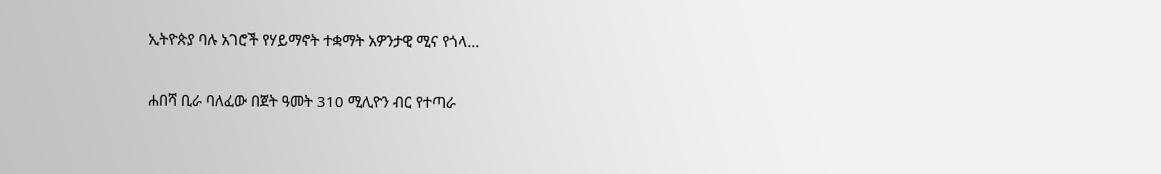ኢትዮጵያ ባሉ አገሮች የሃይማኖት ተቋማት አዎንታዊ ሚና የጎላ...

ሐበሻ ቢራ ባለፈው በጀት ዓመት 310 ሚሊዮን ብር የተጣራ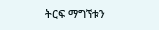ትርፍ ማግኘቱን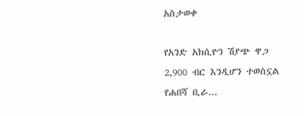አስታወቀ

የአንድ አክሲዮን ሽያጭ ዋጋ 2,900 ብር እንዲሆን ተወስኗል የሐበሻ ቢራ...